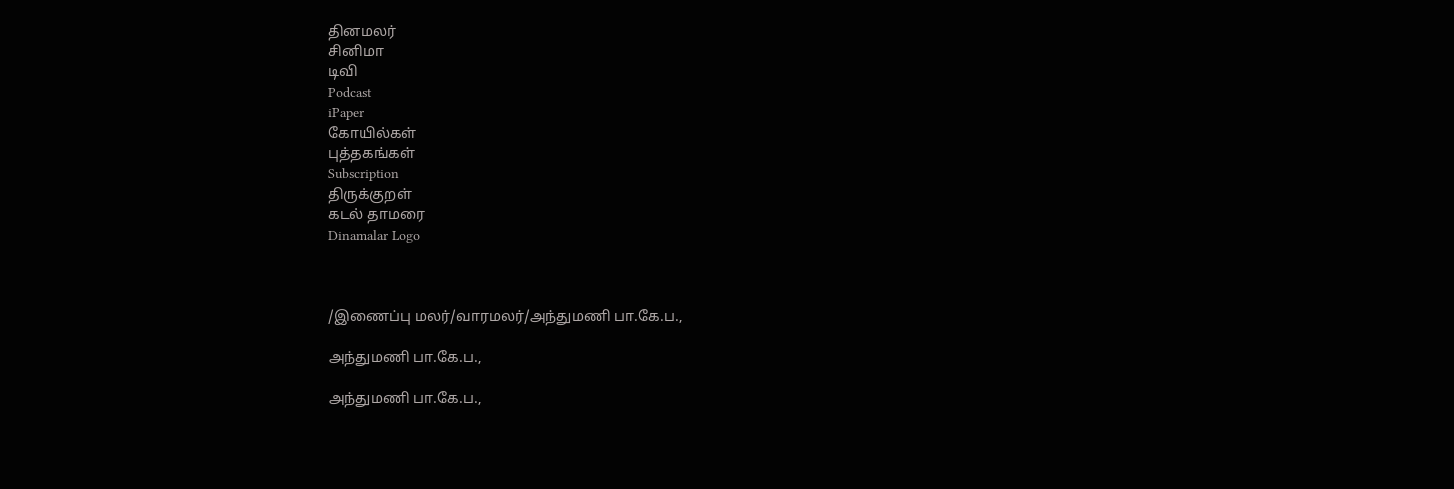தினமலர்
சினிமா
டிவி
Podcast
iPaper
கோயில்கள்
புத்தகங்கள்
Subscription
திருக்குறள்
கடல் தாமரை
Dinamalar Logo



/இணைப்பு மலர்/வாரமலர்/அந்துமணி பா.கே.ப.,

அந்துமணி பா.கே.ப.,

அந்துமணி பா.கே.ப.,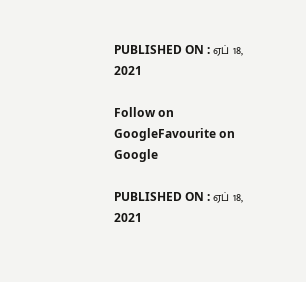PUBLISHED ON : ஏப் 18, 2021

Follow on GoogleFavourite on Google

PUBLISHED ON : ஏப் 18, 2021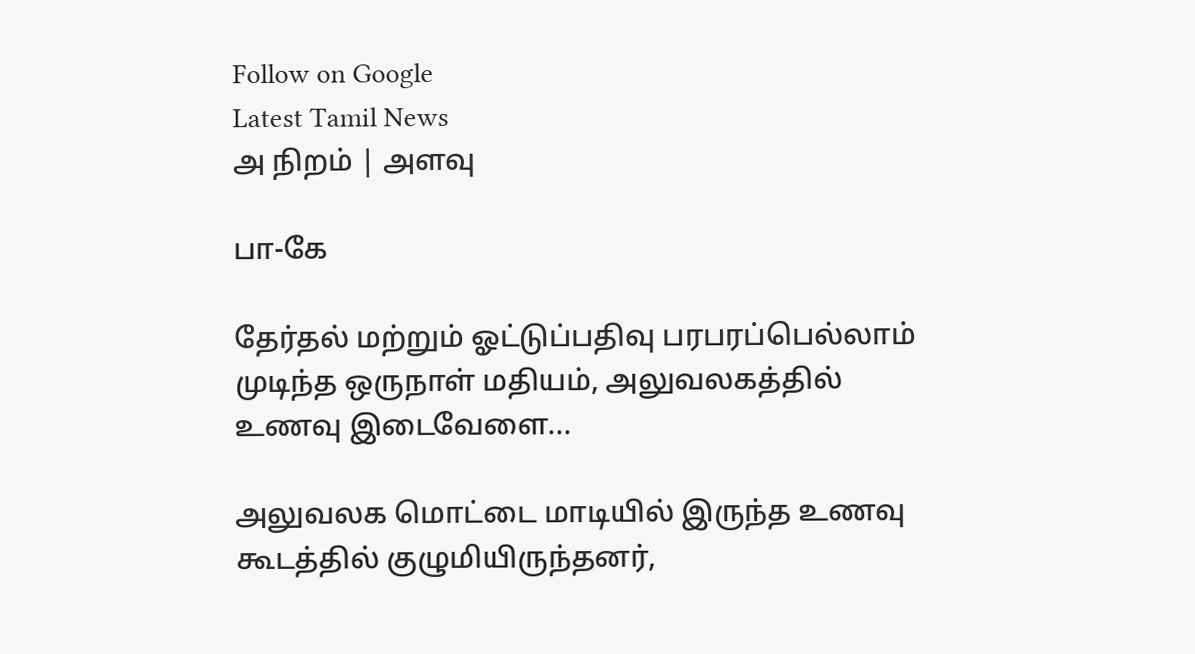Follow on Google
Latest Tamil News
அ நிறம் | அளவு

பா-கே

தேர்தல் மற்றும் ஓட்டுப்பதிவு பரபரப்பெல்லாம் முடிந்த ஒருநாள் மதியம், அலுவலகத்தில் உணவு இடைவேளை...

அலுவலக மொட்டை மாடியில் இருந்த உணவு கூடத்தில் குழுமியிருந்தனர்,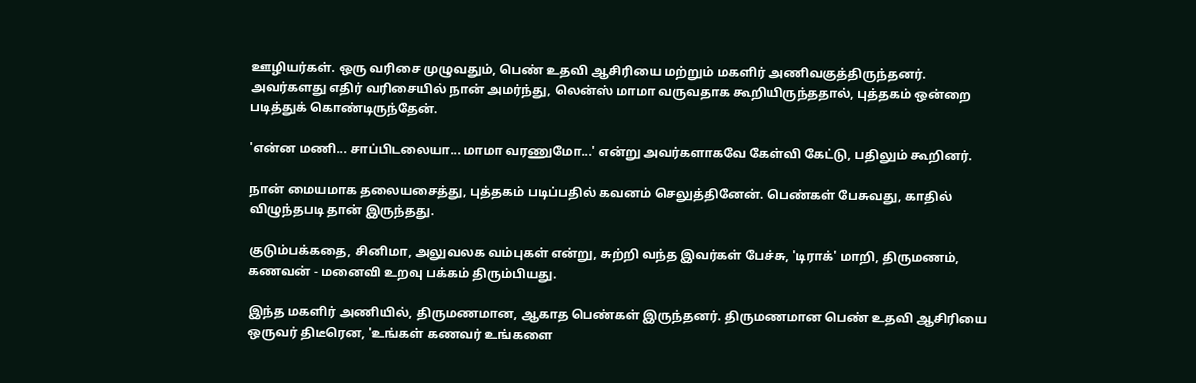ஊழியர்கள். ஒரு வரிசை முழுவதும், பெண் உதவி ஆசிரியை மற்றும் மகளிர் அணிவகுத்திருந்தனர். அவர்களது எதிர் வரிசையில் நான் அமர்ந்து, லென்ஸ் மாமா வருவதாக கூறியிருந்ததால், புத்தகம் ஒன்றை படித்துக் கொண்டிருந்தேன்.

'என்ன மணி... சாப்பிடலையா... மாமா வரணுமோ...' என்று அவர்களாகவே கேள்வி கேட்டு, பதிலும் கூறினர்.

நான் மையமாக தலையசைத்து, புத்தகம் படிப்பதில் கவனம் செலுத்தினேன். பெண்கள் பேசுவது, காதில் விழுந்தபடி தான் இருந்தது.

குடும்பக்கதை, சினிமா, அலுவலக வம்புகள் என்று, சுற்றி வந்த இவர்கள் பேச்சு, 'டிராக்' மாறி, திருமணம், கணவன் - மனைவி உறவு பக்கம் திரும்பியது.

இந்த மகளிர் அணியில், திருமணமான, ஆகாத பெண்கள் இருந்தனர். திருமணமான பெண் உதவி ஆசிரியை ஒருவர் திடீரென, 'உங்கள் கணவர் உங்களை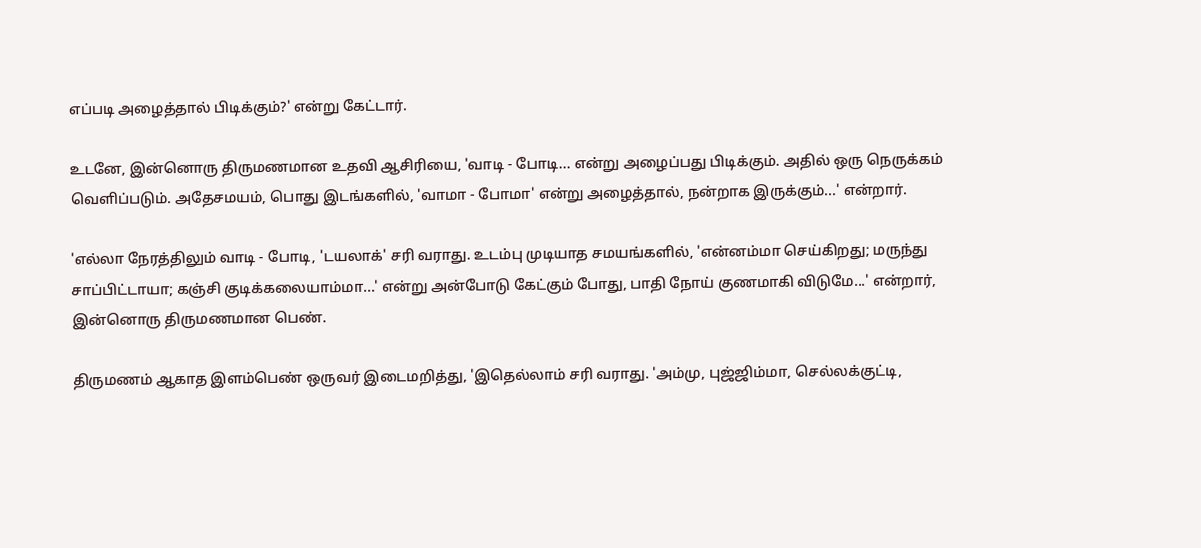எப்படி அழைத்தால் பிடிக்கும்?' என்று கேட்டார்.

உடனே, இன்னொரு திருமணமான உதவி ஆசிரியை, 'வாடி - போடி... என்று அழைப்பது பிடிக்கும். அதில் ஒரு நெருக்கம் வெளிப்படும். அதேசமயம், பொது இடங்களில், 'வாமா - போமா' என்று அழைத்தால், நன்றாக இருக்கும்...' என்றார்.

'எல்லா நேரத்திலும் வாடி - போடி, 'டயலாக்' சரி வராது. உடம்பு முடியாத சமயங்களில், 'என்னம்மா செய்கிறது; மருந்து சாப்பிட்டாயா; கஞ்சி குடிக்கலையாம்மா...' என்று அன்போடு கேட்கும் போது, பாதி நோய் குணமாகி விடுமே...' என்றார், இன்னொரு திருமணமான பெண்.

திருமணம் ஆகாத இளம்பெண் ஒருவர் இடைமறித்து, 'இதெல்லாம் சரி வராது. 'அம்மு, புஜ்ஜிம்மா, செல்லக்குட்டி,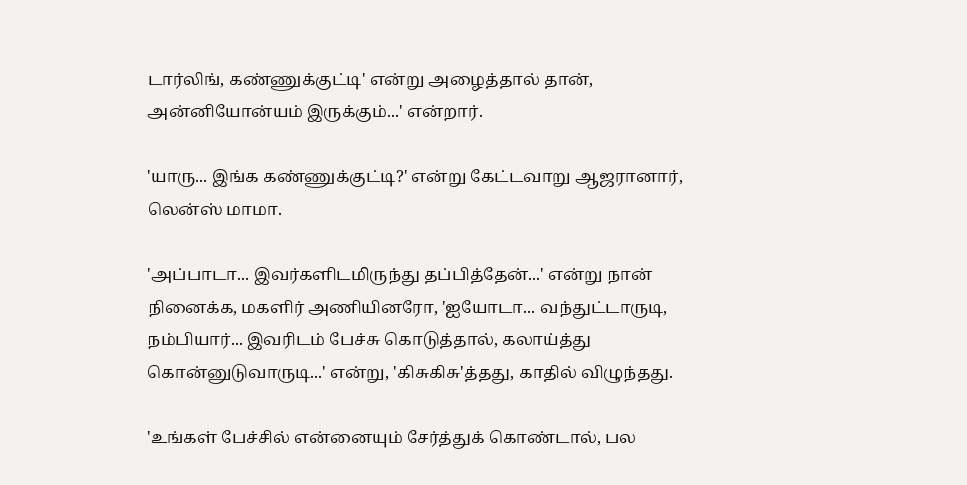டார்லிங், கண்ணுக்குட்டி' என்று அழைத்தால் தான், அன்னியோன்யம் இருக்கும்...' என்றார்.

'யாரு... இங்க கண்ணுக்குட்டி?' என்று கேட்டவாறு ஆஜரானார், லென்ஸ் மாமா.

'அப்பாடா... இவர்களிடமிருந்து தப்பித்தேன்...' என்று நான் நினைக்க, மகளிர் அணியினரோ, 'ஐயோடா... வந்துட்டாருடி, நம்பியார்... இவரிடம் பேச்சு கொடுத்தால், கலாய்த்து கொன்னுடுவாருடி...' என்று, 'கிசுகிசு'த்தது, காதில் விழுந்தது.

'உங்கள் பேச்சில் என்னையும் சேர்த்துக் கொண்டால், பல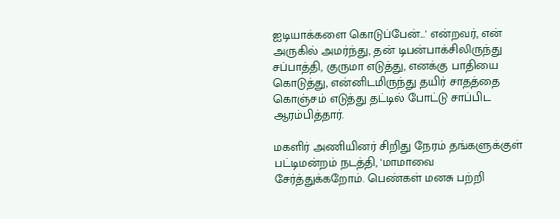ஐடியாக்களை கொடுப்பேன்...' என்றவர், என் அருகில் அமர்ந்து, தன் டிபன்பாக்சிலிருந்து சப்பாத்தி, குருமா எடுத்து, எனக்கு பாதியை கொடுத்து, என்னிடமிருந்து தயிர் சாதத்தை கொஞ்சம் எடுத்து தட்டில் போட்டு சாப்பிட ஆரம்பித்தார்.

மகளிர் அணியினர் சிறிது நேரம் தங்களுக்குள் பட்டிமன்றம் நடத்தி, 'மாமாவை சேர்த்துக்கறோம். பெண்கள் மனசு பற்றி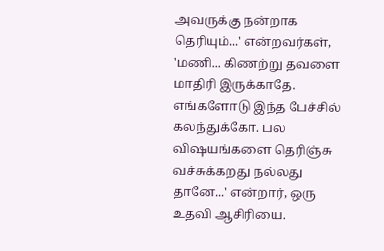அவருக்கு நன்றாக தெரியும்...' என்றவர்கள், 'மணி... கிணற்று தவளை மாதிரி இருக்காதே. எங்களோடு இந்த பேச்சில் கலந்துக்கோ. பல விஷயங்களை தெரிஞ்சு வச்சுக்கறது நல்லது தானே...' என்றார், ஒரு உதவி ஆசிரியை.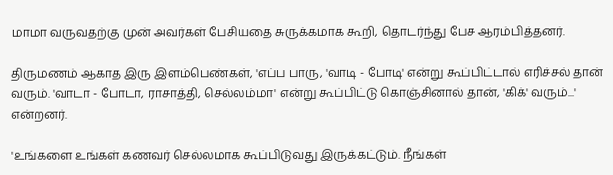மாமா வருவதற்கு முன் அவர்கள் பேசியதை சுருக்கமாக கூறி, தொடர்ந்து பேச ஆரம்பித்தனர்.

திருமணம் ஆகாத இரு இளம்பெண்கள், 'எப்ப பாரு, 'வாடி - போடி' என்று கூப்பிட்டால் எரிச்சல் தான் வரும். 'வாடா - போடா, ராசாத்தி, செல்லம்மா' என்று கூப்பிட்டு கொஞ்சினால் தான், 'கிக்' வரும்...' என்றனர்.

'உங்களை உங்கள் கணவர் செல்லமாக கூப்பிடுவது இருக்கட்டும். நீங்கள்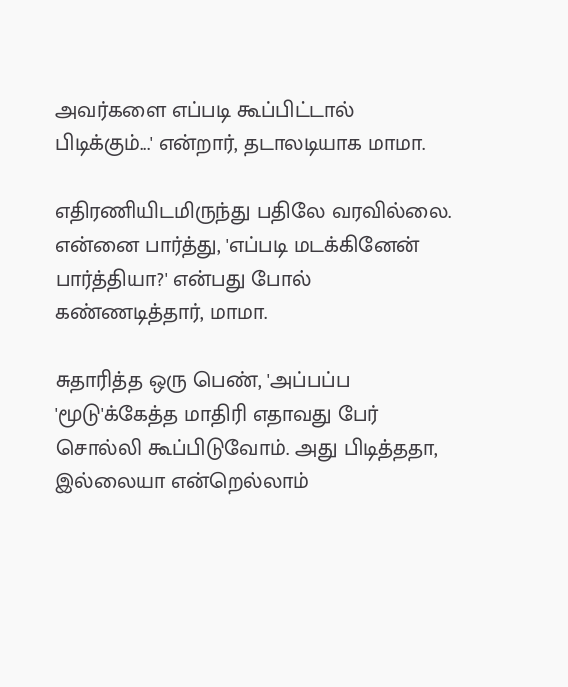அவர்களை எப்படி கூப்பிட்டால் பிடிக்கும்...' என்றார், தடாலடியாக மாமா.

எதிரணியிடமிருந்து பதிலே வரவில்லை. என்னை பார்த்து, 'எப்படி மடக்கினேன் பார்த்தியா?' என்பது போல் கண்ணடித்தார், மாமா.

சுதாரித்த ஒரு பெண், 'அப்பப்ப 'மூடு'க்கேத்த மாதிரி எதாவது பேர் சொல்லி கூப்பிடுவோம். அது பிடித்ததா, இல்லையா என்றெல்லாம்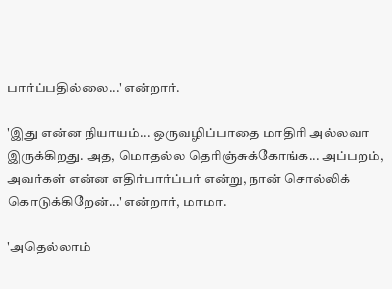பார்ப்பதில்லை...' என்றார்.

'இது என்ன நியாயம்... ஒருவழிப்பாதை மாதிரி அல்லவா இருக்கிறது. அத, மொதல்ல தெரிஞ்சுக்கோங்க... அப்பறம், அவர்கள் என்ன எதிர்பார்ப்பர் என்று, நான் சொல்லிக் கொடுக்கிறேன்...' என்றார், மாமா.

'அதெல்லாம்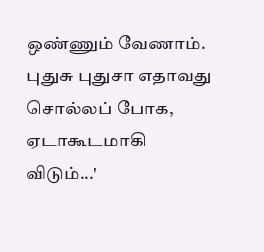ஒண்ணும் வேணாம். புதுசு புதுசா எதாவது சொல்லப் போக, ஏடாகூடமாகி விடும்...'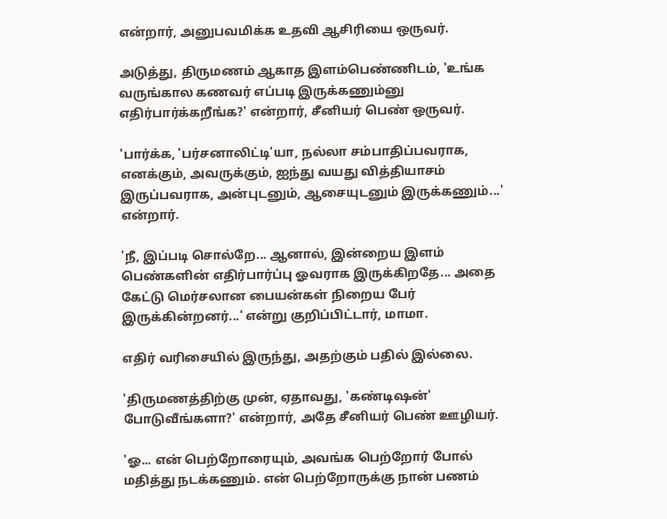என்றார், அனுபவமிக்க உதவி ஆசிரியை ஒருவர்.

அடுத்து, திருமணம் ஆகாத இளம்பெண்ணிடம், 'உங்க வருங்கால கணவர் எப்படி இருக்கணும்னு எதிர்பார்க்கறீங்க?' என்றார், சீனியர் பெண் ஒருவர்.

'பார்க்க, 'பர்சனாலிட்டி'யா, நல்லா சம்பாதிப்பவராக, எனக்கும், அவருக்கும், ஐந்து வயது வித்தியாசம் இருப்பவராக, அன்புடனும், ஆசையுடனும் இருக்கணும்...' என்றார்.

'நீ, இப்படி சொல்றே... ஆனால், இன்றைய இளம் பெண்களின் எதிர்பார்ப்பு ஓவராக இருக்கிறதே... அதை கேட்டு மெர்சலான பையன்கள் நிறைய பேர் இருக்கின்றனர்...' என்று குறிப்பிட்டார், மாமா.

எதிர் வரிசையில் இருந்து, அதற்கும் பதில் இல்லை.

'திருமணத்திற்கு முன், ஏதாவது, 'கண்டிஷன்' போடுவீங்களா?' என்றார், அதே சீனியர் பெண் ஊழியர்.

'ஓ... என் பெற்றோரையும், அவங்க பெற்றோர் போல் மதித்து நடக்கணும். என் பெற்றோருக்கு நான் பணம்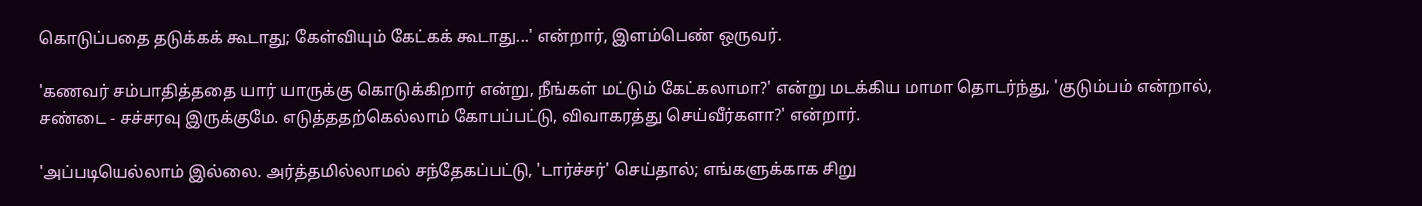கொடுப்பதை தடுக்கக் கூடாது; கேள்வியும் கேட்கக் கூடாது...' என்றார், இளம்பெண் ஒருவர்.

'கணவர் சம்பாதித்ததை யார் யாருக்கு கொடுக்கிறார் என்று, நீங்கள் மட்டும் கேட்கலாமா?' என்று மடக்கிய மாமா தொடர்ந்து, 'குடும்பம் என்றால், சண்டை - சச்சரவு இருக்குமே. எடுத்ததற்கெல்லாம் கோபப்பட்டு, விவாகரத்து செய்வீர்களா?' என்றார்.

'அப்படியெல்லாம் இல்லை. அர்த்தமில்லாமல் சந்தேகப்பட்டு, 'டார்ச்சர்' செய்தால்; எங்களுக்காக சிறு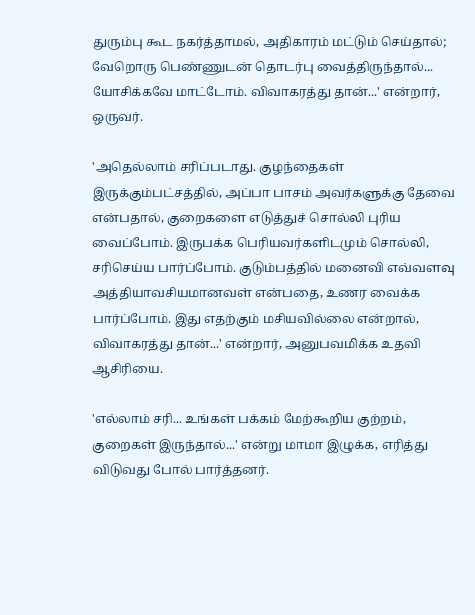துரும்பு கூட நகர்த்தாமல், அதிகாரம் மட்டும் செய்தால்; வேறொரு பெண்ணுடன் தொடர்பு வைத்திருந்தால்... யோசிக்கவே மாட்டோம். விவாகரத்து தான்...' என்றார், ஒருவர்.

'அதெல்லாம் சரிப்படாது. குழந்தைகள் இருக்கும்பட்சத்தில், அப்பா பாசம் அவர்களுக்கு தேவை என்பதால், குறைகளை எடுத்துச் சொல்லி புரிய வைப்போம். இருபக்க பெரியவர்களிடமும் சொல்லி, சரிசெய்ய பார்ப்போம். குடும்பத்தில் மனைவி எவ்வளவு அத்தியாவசியமானவள் என்பதை, உணர வைக்க பார்ப்போம். இது எதற்கும் மசியவில்லை என்றால், விவாகரத்து தான்...' என்றார், அனுபவமிக்க உதவி ஆசிரியை.

'எல்லாம் சரி... உங்கள் பக்கம் மேற்கூறிய குற்றம், குறைகள் இருந்தால்...' என்று மாமா இழுக்க, எரித்து விடுவது போல் பார்த்தனர்.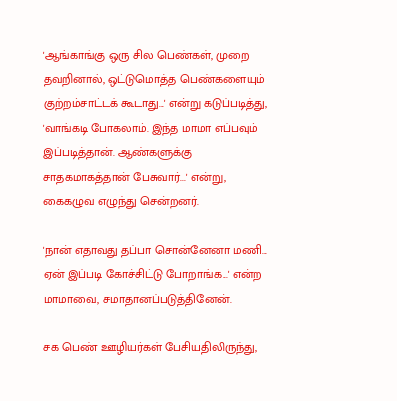'ஆங்காங்கு ஒரு சில பெண்கள், முறை தவறினால், ஒட்டுமொத்த பெண்களையும் குற்றம்சாட்டக் கூடாது...' என்று கடுப்படித்து, 'வாங்கடி போகலாம். இந்த மாமா எப்பவும் இப்படித்தான். ஆண்களுக்கு சாதகமாகத்தான் பேசுவார்...' என்று, கைகழுவ எழுந்து சென்றனர்.

'நான் எதாவது தப்பா சொன்னேனா மணி... ஏன் இப்படி கோச்சிட்டு போறாங்க...' என்ற மாமாவை, சமாதானப்படுத்தினேன்.

சக பெண் ஊழியர்கள் பேசியதிலிருந்து,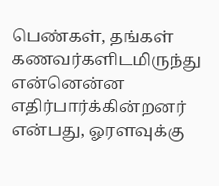பெண்கள், தங்கள் கணவர்களிடமிருந்து என்னென்ன எதிர்பார்க்கின்றனர் என்பது, ஓரளவுக்கு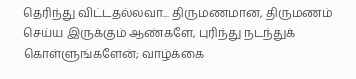தெரிந்து விட்டதல்லவா... திருமணமான, திருமணம் செய்ய இருக்கும் ஆண்களே, புரிந்து நடந்துக் கொள்ளுங்களேன்; வாழ்க்கை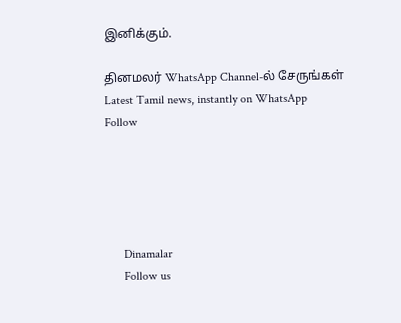இனிக்கும்.

தினமலர் WhatsApp Channel-ல் சேருங்கள்
Latest Tamil news, instantly on WhatsApp
Follow





      Dinamalar
      Follow us